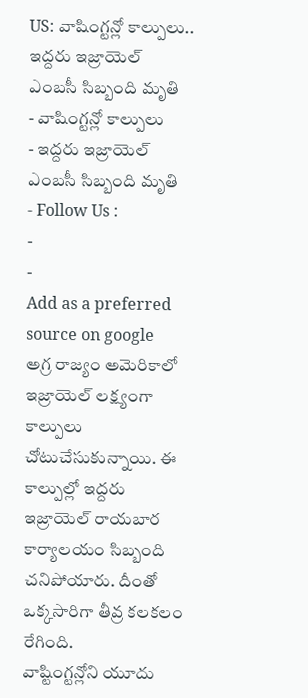US: వాషింగ్టన్లో కాల్పులు.. ఇద్దరు ఇజ్రాయెల్ ఎంబసీ సిబ్బంది మృతి
- వాషింగ్టన్లో కాల్పులు
- ఇద్దరు ఇజ్రాయెల్ ఎంబసీ సిబ్బంది మృతి
- Follow Us :
-
-
Add as a preferred
source on google
అగ్ర రాజ్యం అమెరికాలో ఇజ్రాయెల్ లక్ష్యంగా కాల్పులు చోటుచేసుకున్నాయి. ఈ కాల్పుల్లో ఇద్దరు ఇజ్రాయెల్ రాయబార కార్యాలయం సిబ్బంది చనిపోయారు. దీంతో ఒక్కసారిగా తీవ్ర కలకలం రేగింది.
వాష్టింగ్టన్లోని యూదు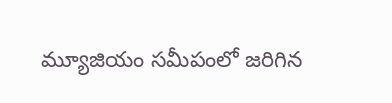మ్యూజియం సమీపంలో జరిగిన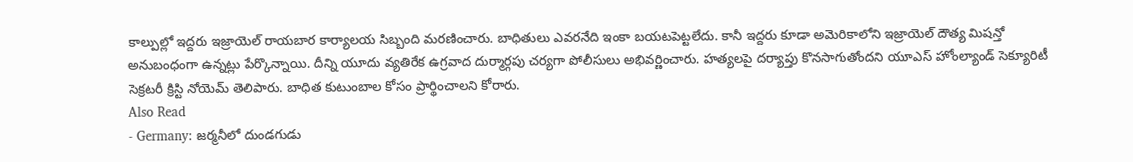కాల్పుల్లో ఇద్దరు ఇజ్రాయెల్ రాయబార కార్యాలయ సిబ్బంది మరణించారు. బాధితులు ఎవరనేది ఇంకా బయటపెట్టలేదు. కానీ ఇద్దరు కూడా అమెరికాలోని ఇజ్రాయెల్ దౌత్య మిషన్తో అనుబంధంగా ఉన్నట్లు పేర్కొన్నాయి. దీన్ని యూదు వ్యతిరేక ఉగ్రవాద దుర్మార్గపు చర్యగా పోలీసులు అభివర్ణించారు. హత్యలపై దర్యాప్తు కొనసాగుతోందని యూఎస్ హోంల్యాండ్ సెక్యూరిటీ సెక్రటరీ క్రిస్టి నోయెమ్ తెలిపారు. బాధిత కుటుంబాల కోసం ప్రార్థించాలని కోరారు.
Also Read
- Germany: జర్మనీలో దుండగుడు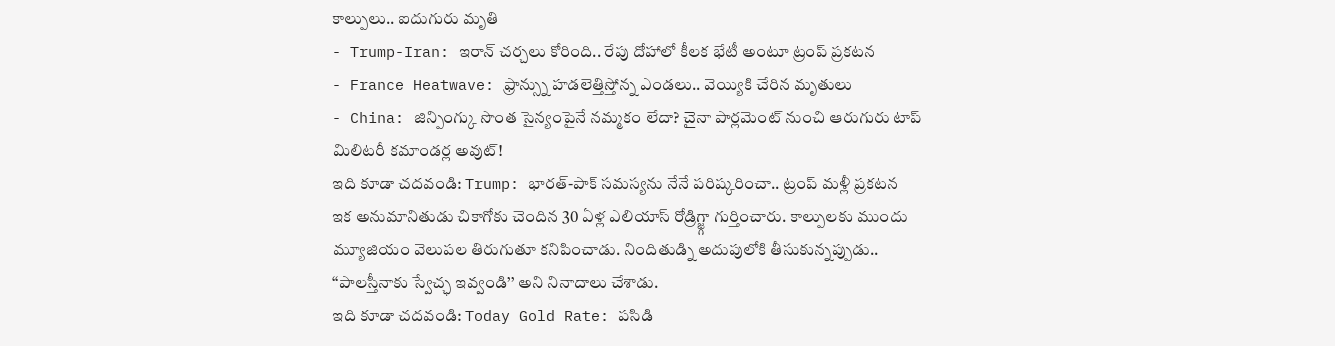కాల్పులు.. ఐదుగురు మృతి
- Trump-Iran: ఇరాన్ చర్చలు కోరింది.. రేపు దోహాలో కీలక భేటీ అంటూ ట్రంప్ ప్రకటన
- France Heatwave: ఫ్రాన్స్ను హడలెత్తిస్తోన్న ఎండలు.. వెయ్యికి చేరిన మృతులు
- China: జిన్పింగ్కు సొంత సైన్యంపైనే నమ్మకం లేదా? చైనా పార్లమెంట్ నుంచి ఆరుగురు టాప్ మిలిటరీ కమాండర్ల అవుట్!
ఇది కూడా చదవండి: Trump: భారత్-పాక్ సమస్యను నేనే పరిష్కరించా.. ట్రంప్ మళ్లీ ప్రకటన
ఇక అనుమానితుడు చికాగోకు చెందిన 30 ఏళ్ల ఎలియాస్ రోడ్రిగ్జ్గా గుర్తించారు. కాల్పులకు ముందు మ్యూజియం వెలుపల తిరుగుతూ కనిపించాడు. నిందితుడ్ని అదుపులోకి తీసుకున్నప్పుడు.. ‘‘పాలస్తీనాకు స్వేచ్ఛ ఇవ్వండి’’ అని నినాదాలు చేశాడు.
ఇది కూడా చదవండి: Today Gold Rate: పసిడి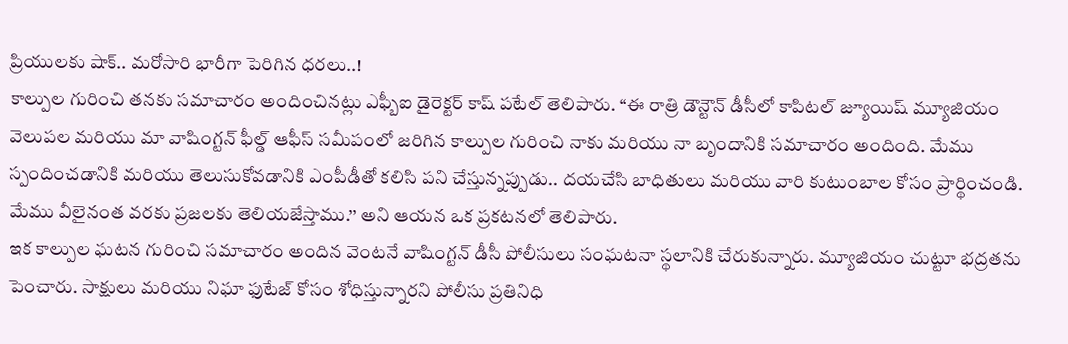ప్రియులకు షాక్.. మరోసారి భారీగా పెరిగిన ధరలు..!
కాల్పుల గురించి తనకు సమాచారం అందించినట్లు ఎఫ్బీఐ డైరెక్టర్ కాష్ పటేల్ తెలిపారు. ‘‘ఈ రాత్రి డౌన్టౌన్ డీసీలో కాపిటల్ జ్యూయిష్ మ్యూజియం వెలుపల మరియు మా వాషింగ్టన్ ఫీల్డ్ ఆఫీస్ సమీపంలో జరిగిన కాల్పుల గురించి నాకు మరియు నా బృందానికి సమాచారం అందింది. మేము స్పందించడానికి మరియు తెలుసుకోవడానికి ఎంపీడీతో కలిసి పని చేస్తున్నప్పుడు.. దయచేసి బాధితులు మరియు వారి కుటుంబాల కోసం ప్రార్థించండి. మేము వీలైనంత వరకు ప్రజలకు తెలియజేస్తాము.’’ అని ఆయన ఒక ప్రకటనలో తెలిపారు.
ఇక కాల్పుల ఘటన గురించి సమాచారం అందిన వెంటనే వాషింగ్టన్ డీసీ పోలీసులు సంఘటనా స్థలానికి చేరుకున్నారు. మ్యూజియం చుట్టూ భద్రతను పెంచారు. సాక్షులు మరియు నిఘా ఫుటేజ్ కోసం శోధిస్తున్నారని పోలీసు ప్రతినిధి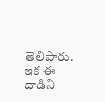తెలిపారు. ఇక ఈ దాడిని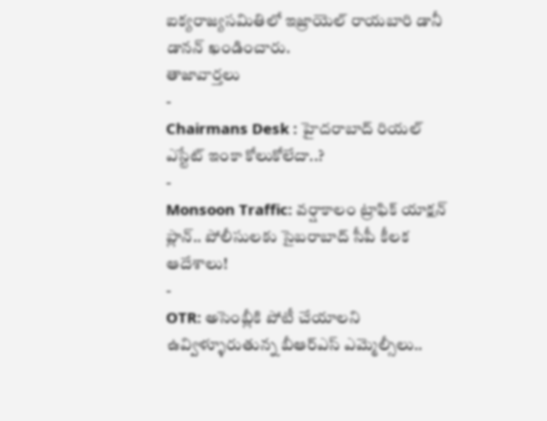ఐక్యరాజ్యసమితిలో ఇజ్రాయెల్ రాయబారి డానీ డానన్ ఖండించారు.
తాజావార్తలు
-
Chairmans Desk : హైదరాబాద్ రియల్ ఎస్టేట్ ఇంకా కోలుకోలేదా..?
-
Monsoon Traffic: వర్షాకాలం ట్రాఫిక్ యాక్షన్ ప్లాన్.. పోలీసులకు సైబరాబాద్ సీపీ కీలక ఆదేశాలు!
-
OTR: అసెంబ్లీకి పోటీ చేయాలని ఉవ్విళ్ళూరుతున్న బీఆర్ఎస్ ఎమ్మెల్సీలు..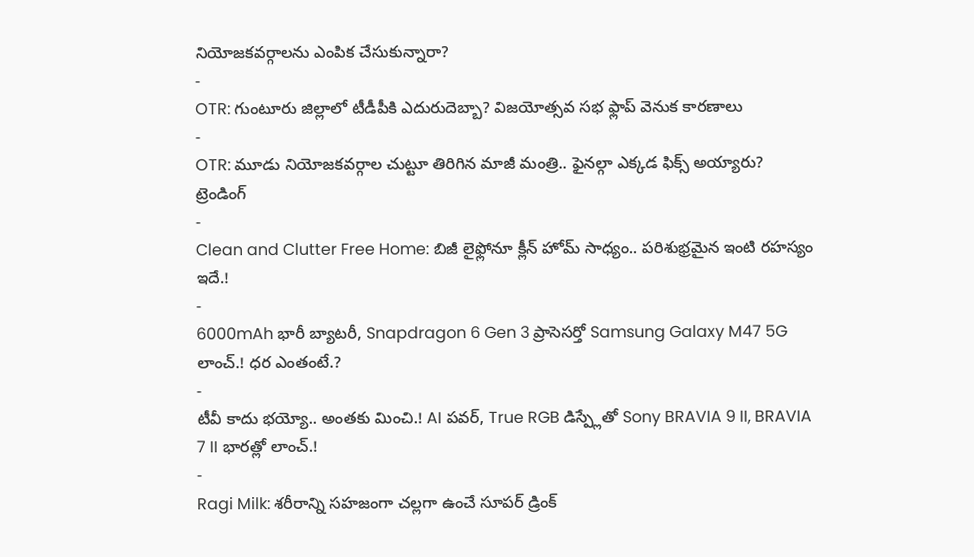నియోజకవర్గాలను ఎంపిక చేసుకున్నారా?
-
OTR: గుంటూరు జిల్లాలో టీడీపీకి ఎదురుదెబ్బా? విజయోత్సవ సభ ఫ్లాప్ వెనుక కారణాలు
-
OTR: మూడు నియోజకవర్గాల చుట్టూ తిరిగిన మాజీ మంత్రి.. ఫైనల్గా ఎక్కడ ఫిక్స్ అయ్యారు?
ట్రెండింగ్
-
Clean and Clutter Free Home: బిజీ లైఫ్లోనూ క్లీన్ హోమ్ సాధ్యం.. పరిశుభ్రమైన ఇంటి రహస్యం ఇదే.!
-
6000mAh భారీ బ్యాటరీ, Snapdragon 6 Gen 3 ప్రాసెసర్తో Samsung Galaxy M47 5G లాంచ్.! ధర ఎంతంటే.?
-
టీవీ కాదు భయ్యో.. అంతకు మించి.! AI పవర్, True RGB డిస్ప్లేతో Sony BRAVIA 9 II, BRAVIA 7 II భారత్లో లాంచ్.!
-
Ragi Milk: శరీరాన్ని సహజంగా చల్లగా ఉంచే సూపర్ డ్రింక్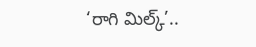‘రాగి మిల్క్’..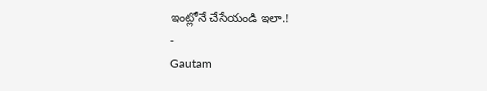ఇంట్లోనే చేసేయండి ఇలా.!
-
Gautam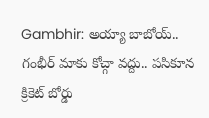Gambhir: అయ్యా బాబోయ్.. గంభీర్ మాకు కోచ్గా వద్దు.. పసికూన క్రికెట్ బోర్డు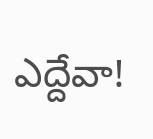ఎద్దేవా!